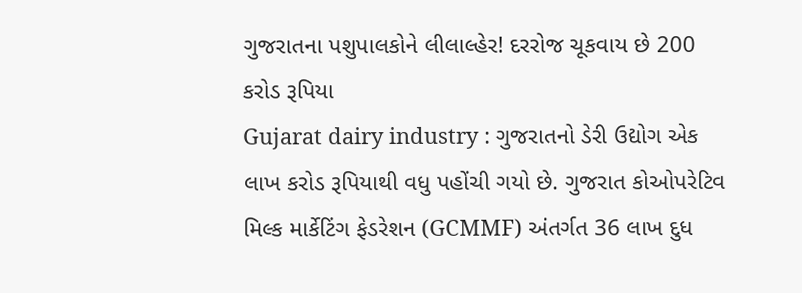ગુજરાતના પશુપાલકોને લીલાલ્હેર! દરરોજ ચૂકવાય છે 200 કરોડ રૂપિયા
Gujarat dairy industry : ગુજરાતનો ડેરી ઉદ્યોગ એક લાખ કરોડ રૂપિયાથી વધુ પહોંચી ગયો છે. ગુજરાત કોઓપરેટિવ મિલ્ક માર્કેટિંગ ફેડરેશન (GCMMF) અંતર્ગત 36 લાખ દુધ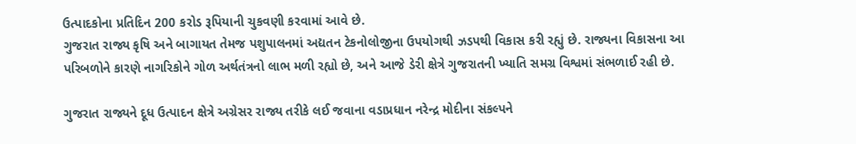ઉત્પાદકોના પ્રતિદિન 200 કરોડ રૂપિયાની ચુકવણી કરવામાં આવે છે.
ગુજરાત રાજ્ય કૃષિ અને બાગાયત તેમજ પશુપાલનમાં અદ્યતન ટેકનોલોજીના ઉપયોગથી ઝડપથી વિકાસ કરી રહ્યું છે. રાજ્યના વિકાસના આ પરિબળોને કારણે નાગરિકોને ગોળ અર્થતંત્રનો લાભ મળી રહ્યો છે, અને આજે ડેરી ક્ષેત્રે ગુજરાતની ખ્યાતિ સમગ્ર વિશ્વમાં સંભળાઈ રહી છે.

ગુજરાત રાજ્યને દૂધ ઉત્પાદન ક્ષેત્રે અગ્રેસર રાજ્ય તરીકે લઈ જવાના વડાપ્રધાન નરેન્દ્ર મોદીના સંકલ્પને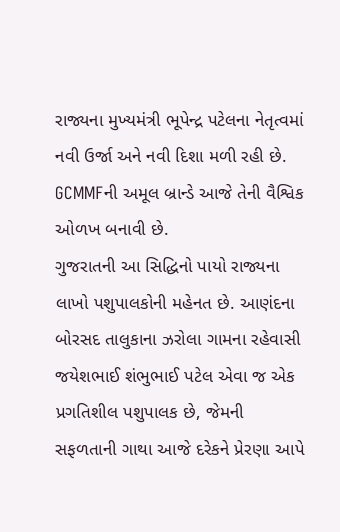રાજ્યના મુખ્યમંત્રી ભૂપેન્દ્ર પટેલના નેતૃત્વમાં નવી ઉર્જા અને નવી દિશા મળી રહી છે. GCMMFની અમૂલ બ્રાન્ડે આજે તેની વૈશ્વિક ઓળખ બનાવી છે.
ગુજરાતની આ સિદ્ધિનો પાયો રાજ્યના લાખો પશુપાલકોની મહેનત છે. આણંદના બોરસદ તાલુકાના ઝરોલા ગામના રહેવાસી જયેશભાઈ શંભુભાઈ પટેલ એવા જ એક પ્રગતિશીલ પશુપાલક છે, જેમની સફળતાની ગાથા આજે દરેકને પ્રેરણા આપે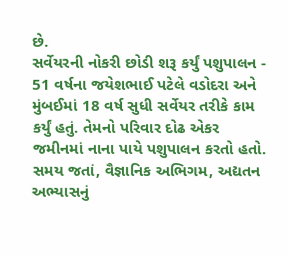છે.
સર્વેયરની નોકરી છોડી શરૂ કર્યું પશુપાલન - 51 વર્ષના જયેશભાઈ પટેલે વડોદરા અને મુંબઈમાં 18 વર્ષ સુધી સર્વેયર તરીકે કામ કર્યું હતું. તેમનો પરિવાર દોઢ એકર જમીનમાં નાના પાયે પશુપાલન કરતો હતો. સમય જતાં, વૈજ્ઞાનિક અભિગમ, અદ્યતન અભ્યાસનું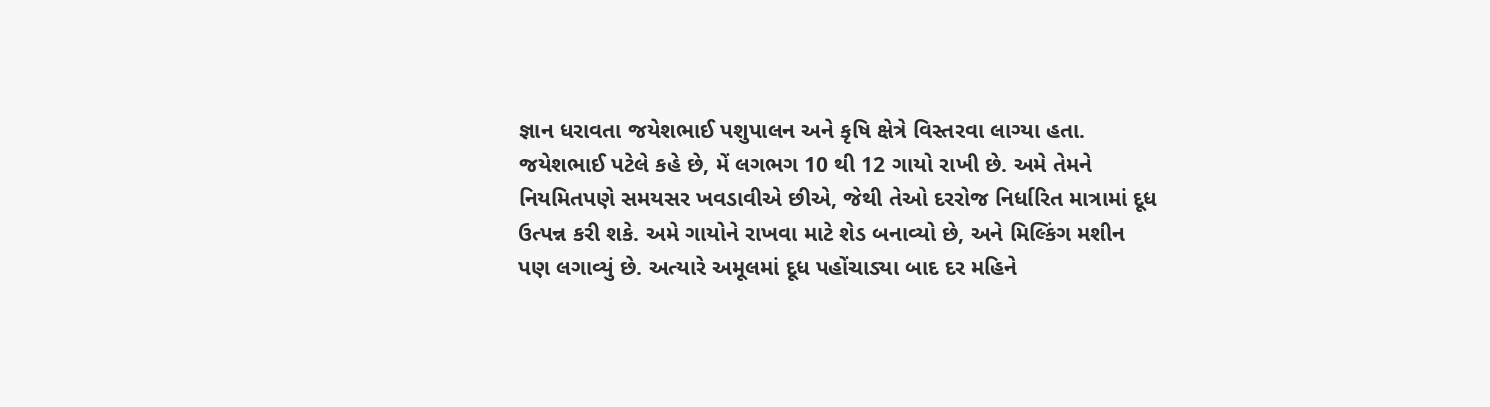જ્ઞાન ધરાવતા જયેશભાઈ પશુપાલન અને કૃષિ ક્ષેત્રે વિસ્તરવા લાગ્યા હતા.
જયેશભાઈ પટેલે કહે છે, મેં લગભગ 10 થી 12 ગાયો રાખી છે. અમે તેમને નિયમિતપણે સમયસર ખવડાવીએ છીએ, જેથી તેઓ દરરોજ નિર્ધારિત માત્રામાં દૂધ ઉત્પન્ન કરી શકે. અમે ગાયોને રાખવા માટે શેડ બનાવ્યો છે, અને મિલ્કિંગ મશીન પણ લગાવ્યું છે. અત્યારે અમૂલમાં દૂધ પહોંચાડ્યા બાદ દર મહિને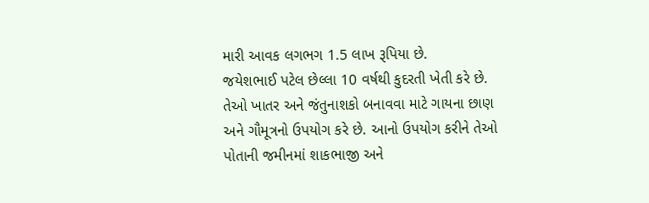મારી આવક લગભગ 1.5 લાખ રૂપિયા છે.
જયેશભાઈ પટેલ છેલ્લા 10 વર્ષથી કુદરતી ખેતી કરે છે. તેઓ ખાતર અને જંતુનાશકો બનાવવા માટે ગાયના છાણ અને ગૌમૂત્રનો ઉપયોગ કરે છે. આનો ઉપયોગ કરીને તેઓ પોતાની જમીનમાં શાકભાજી અને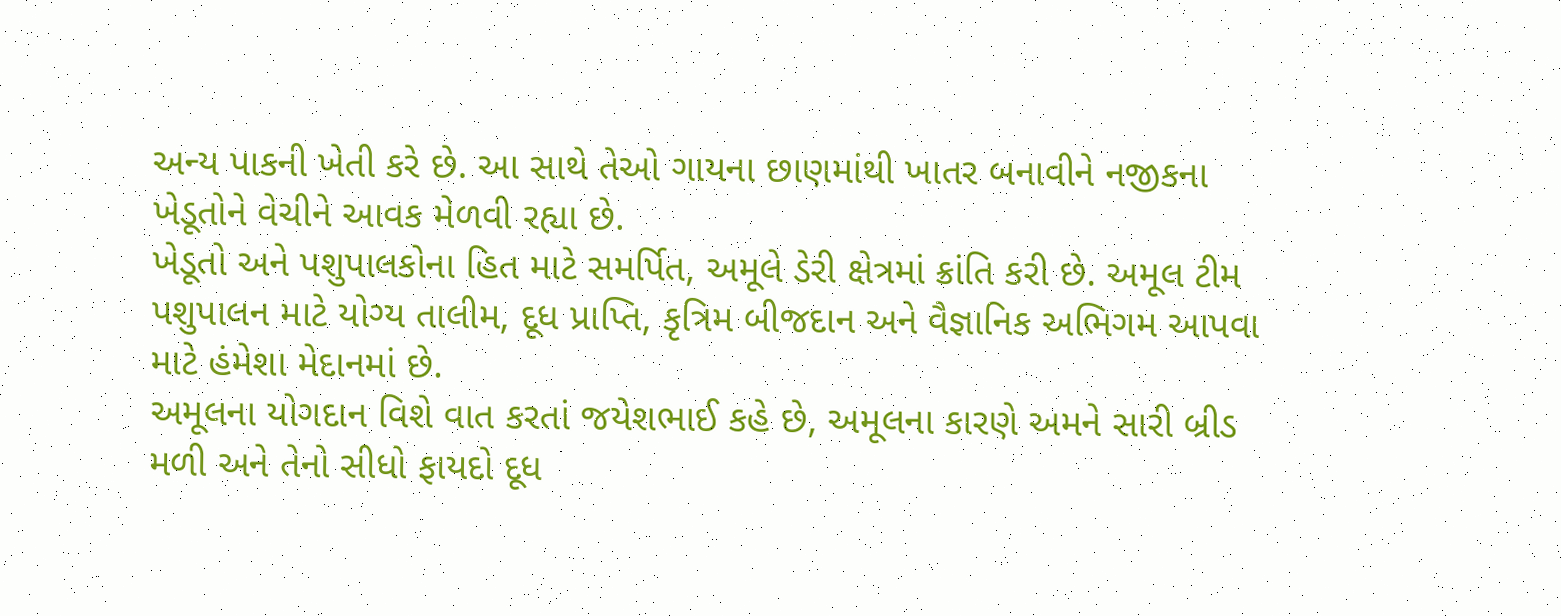અન્ય પાકની ખેતી કરે છે. આ સાથે તેઓ ગાયના છાણમાંથી ખાતર બનાવીને નજીકના ખેડૂતોને વેચીને આવક મેળવી રહ્યા છે.
ખેડૂતો અને પશુપાલકોના હિત માટે સમર્પિત, અમૂલે ડેરી ક્ષેત્રમાં ક્રાંતિ કરી છે. અમૂલ ટીમ પશુપાલન માટે યોગ્ય તાલીમ, દૂધ પ્રાપ્તિ, કૃત્રિમ બીજદાન અને વૈજ્ઞાનિક અભિગમ આપવા માટે હંમેશા મેદાનમાં છે.
અમૂલના યોગદાન વિશે વાત કરતાં જયેશભાઈ કહે છે, અમૂલના કારણે અમને સારી બ્રીડ મળી અને તેનો સીધો ફાયદો દૂધ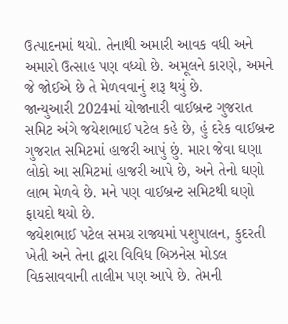ઉત્પાદનમાં થયો. તેનાથી અમારી આવક વધી અને અમારો ઉત્સાહ પણ વધ્યો છે. અમૂલને કારણે, અમને જે જોઈએ છે તે મેળવવાનું શરૂ થયું છે.
જાન્યુઆરી 2024માં યોજાનારી વાઈબ્રન્ટ ગુજરાત સમિટ અંગે જયેશભાઈ પટેલ કહે છે, હું દરેક વાઈબ્રન્ટ ગુજરાત સમિટમાં હાજરી આપું છું. મારા જેવા ઘણા લોકો આ સમિટમાં હાજરી આપે છે, અને તેનો ઘણો લાભ મેળવે છે. મને પણ વાઈબ્રન્ટ સમિટથી ઘણો ફાયદો થયો છે.
જયેશભાઈ પટેલ સમગ્ર રાજ્યમાં પશુપાલન, કુદરતી ખેતી અને તેના દ્વારા વિવિધ બિઝનેસ મોડલ વિકસાવવાની તાલીમ પણ આપે છે. તેમની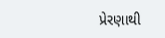પ્રેરણાથી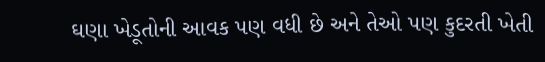ઘણા ખેડૂતોની આવક પણ વધી છે અને તેઓ પણ કુદરતી ખેતી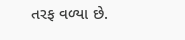તરફ વળ્યા છે.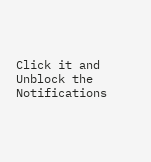Click it and Unblock the Notifications